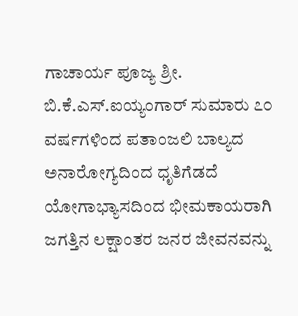ಗಾಚಾರ್ಯ ಪೂಜ್ಯ ಶ್ರೀ. ಬಿ.ಕೆ.ಎಸ್.ಐಯ್ಯಂಗಾರ್ ಸುಮಾರು ೭೦ ವರ್ಷಗಳಿಂದ ಪತಾಂಜಲಿ ಬಾಲ್ಯದ ಅನಾರೋಗ್ಯದಿಂದ ಧೃತಿಗೆಡದೆ ಯೋಗಾಭ್ಯಾಸದಿಂದ ಭೀಮಕಾಯರಾಗಿ ಜಗತ್ತಿನ ಲಕ್ಷಾಂತರ ಜನರ ಜೀವನವನ್ನು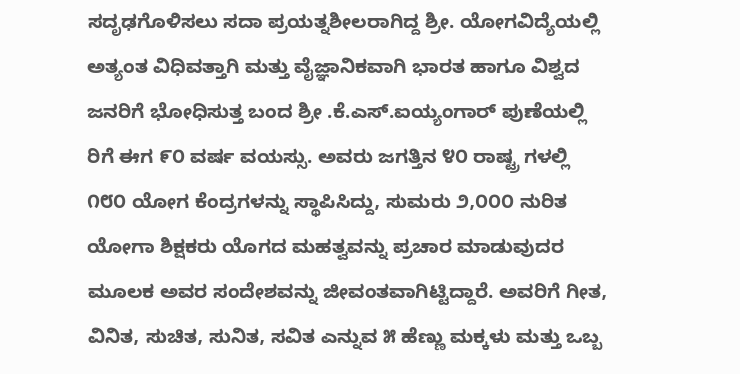ಸದೃಢಗೊಳಿಸಲು ಸದಾ ಪ್ರಯತ್ನಶೀಲರಾಗಿದ್ದ ಶ್ರೀ. ಯೋಗವಿದ್ಯೆಯಲ್ಲಿ ಅತ್ಯಂತ ವಿಧಿವತ್ತಾಗಿ ಮತ್ತು ವೈಜ್ಞಾನಿಕವಾಗಿ ಭಾರತ ಹಾಗೂ ವಿಶ್ವದ ಜನರಿಗೆ ಭೋಧಿಸುತ್ತ ಬಂದ ಶ್ರೀ .ಕೆ.ಎಸ್.ಐಯ್ಯಂಗಾರ್ ಪುಣೆಯಲ್ಲಿ ರಿಗೆ ಈಗ ೯೦ ವರ್ಷ ವಯಸ್ಸು. ಅವರು ಜಗತ್ತಿನ ೪೦ ರಾಷ್ಟ್ರ ಗಳಲ್ಲಿ ೧೮೦ ಯೋಗ ಕೆಂದ್ರಗಳನ್ನು ಸ್ಥಾಪಿಸಿದ್ದು, ಸುಮರು ೨,೦೦೦ ನುರಿತ ಯೋಗಾ ಶಿಕ್ಷಕರು ಯೊಗದ ಮಹತ್ವವನ್ನು ಪ್ರಚಾರ ಮಾಡುವುದರ ಮೂಲಕ ಅವರ ಸಂದೇಶವನ್ನು ಜೀವಂತವಾಗಿಟ್ಟಿದ್ದಾರೆ. ಅವರಿಗೆ ಗೀತ, ವಿನಿತ, ಸುಚಿತ, ಸುನಿತ, ಸವಿತ ಎನ್ನುವ ೫ ಹೆಣ್ಣು ಮಕ್ಕಳು ಮತ್ತು ಒಬ್ಬ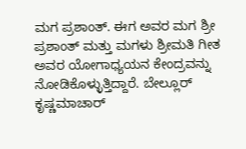ಮಗ ಪ್ರಶಾಂತ್. ಈಗ ಅವರ ಮಗ ಶ್ರೀ ಪ್ರಶಾಂತ್ ಮತ್ತು ಮಗಳು ಶ್ರೀಮತಿ ಗೀತ ಅವರ ಯೋಗಾಧ್ಯಯನ ಕೇಂದ್ರವನ್ನು ನೋಡಿಕೊಳ್ಳುತ್ತಿದ್ದಾರೆ. ಬೇಲ್ಲೂರ್ ಕೃಷ್ಣಮಾಚಾರ್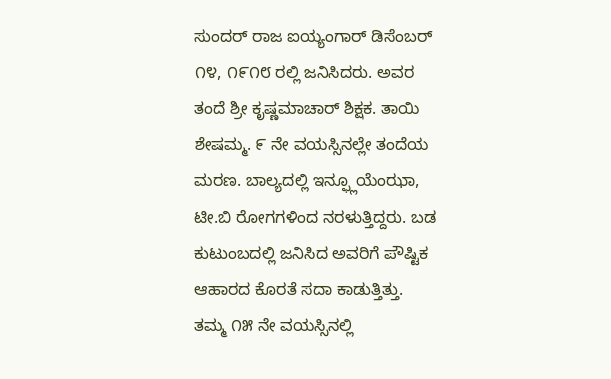ಸುಂದರ್ ರಾಜ ಐಯ್ಯಂಗಾರ್ ಡಿಸೆಂಬರ್ ೧೪, ೧೯೧೮ ರಲ್ಲಿ ಜನಿಸಿದರು. ಅವರ ತಂದೆ ಶ್ರೀ ಕೃಷ್ಣಮಾಚಾರ್ ಶಿಕ್ಷಕ. ತಾಯಿ ಶೇಷಮ್ಮ. ೯ ನೇ ವಯಸ್ಸಿನಲ್ಲೇ ತಂದೆಯ ಮರಣ. ಬಾಲ್ಯದಲ್ಲಿ ಇನ್ಫ್ಲೂಯೆಂಝಾ, ಟೀ.ಬಿ ರೋಗಗಳಿಂದ ನರಳುತ್ತಿದ್ದರು. ಬಡ ಕುಟುಂಬದಲ್ಲಿ ಜನಿಸಿದ ಅವರಿಗೆ ಪೌಷ್ಟಿಕ ಆಹಾರದ ಕೊರತೆ ಸದಾ ಕಾಡುತ್ತಿತ್ತು. ತಮ್ಮ ೧೫ ನೇ ವಯಸ್ಸಿನಲ್ಲಿ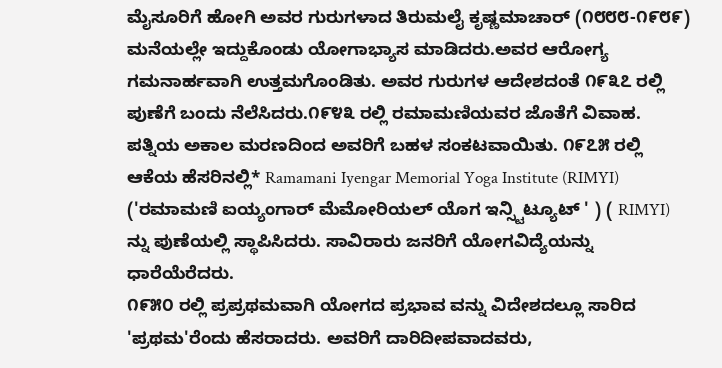ಮೈಸೂರಿಗೆ ಹೋಗಿ ಅವರ ಗುರುಗಳಾದ ತಿರುಮಲೈ ಕೃಷ್ಣಮಾಚಾರ್ (೧೮೮೮-೧೯೮೯) ಮನೆಯಲ್ಲೇ ಇದ್ದುಕೊಂಡು ಯೋಗಾಭ್ಯಾಸ ಮಾಡಿದರು.ಅವರ ಆರೋಗ್ಯ ಗಮನಾರ್ಹವಾಗಿ ಉತ್ತಮಗೊಂಡಿತು. ಅವರ ಗುರುಗಳ ಆದೇಶದಂತೆ ೧೯೩೭ ರಲ್ಲಿ ಪುಣೆಗೆ ಬಂದು ನೆಲೆಸಿದರು.೧೯೪೩ ರಲ್ಲಿ ರಮಾಮಣಿಯವರ ಜೊತೆಗೆ ವಿವಾಹ. ಪತ್ನಿಯ ಅಕಾಲ ಮರಣದಿಂದ ಅವರಿಗೆ ಬಹಳ ಸಂಕಟವಾಯಿತು. ೧೯೭೫ ರಲ್ಲಿ ಆಕೆಯ ಹೆಸರಿನಲ್ಲಿ* Ramamani Iyengar Memorial Yoga Institute (RIMYI) ('ರಮಾಮಣಿ ಐಯ್ಯಂಗಾರ್ ಮೆಮೋರಿಯಲ್ ಯೊಗ ಇನ್ಸ್ಟಿಟ್ಯೂಟ್ ' ) ( RIMYI) ನ್ನು ಪುಣೆಯಲ್ಲಿ ಸ್ಥಾಪಿಸಿದರು. ಸಾವಿರಾರು ಜನರಿಗೆ ಯೋಗವಿದ್ಯೆಯನ್ನು ಧಾರೆಯೆರೆದರು.
೧೯೫೦ ರಲ್ಲಿ ಪ್ರಪ್ರಥಮವಾಗಿ ಯೋಗದ ಪ್ರಭಾವ ವನ್ನು ವಿದೇಶದಲ್ಲೂ ಸಾರಿದ 'ಪ್ರಥಮ'ರೆಂದು ಹೆಸರಾದರು. ಅವರಿಗೆ ದಾರಿದೀಪವಾದವರು,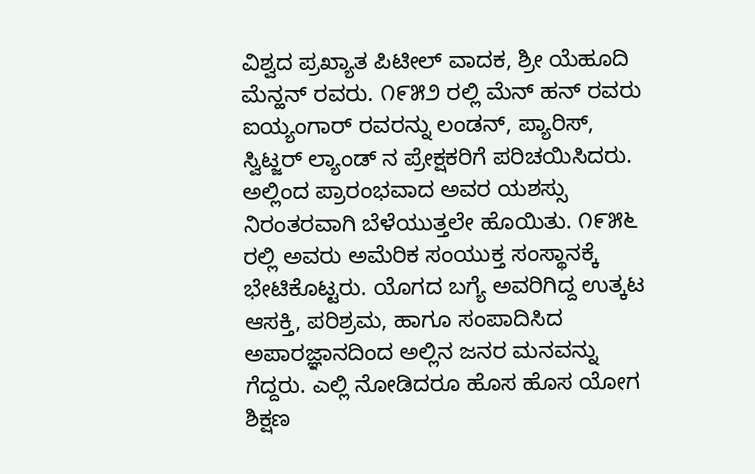ವಿಶ್ವದ ಪ್ರಖ್ಯಾತ ಪಿಟೀಲ್ ವಾದಕ, ಶ್ರೀ ಯೆಹೂದಿ ಮೆನ್ಹನ್ ರವರು. ೧೯೫೨ ರಲ್ಲಿ ಮೆನ್ ಹನ್ ರವರು ಐಯ್ಯಂಗಾರ್ ರವರನ್ನು ಲಂಡನ್, ಪ್ಯಾರಿಸ್, ಸ್ವಿಟ್ಜರ್ ಲ್ಯಾಂಡ್ ನ ಪ್ರೇಕ್ಷಕರಿಗೆ ಪರಿಚಯಿಸಿದರು. ಅಲ್ಲಿಂದ ಪ್ರಾರಂಭವಾದ ಅವರ ಯಶಸ್ಸು ನಿರಂತರವಾಗಿ ಬೆಳೆಯುತ್ತಲೇ ಹೊಯಿತು. ೧೯೫೬ ರಲ್ಲಿ ಅವರು ಅಮೆರಿಕ ಸಂಯುಕ್ತ ಸಂಸ್ಥಾನಕ್ಕೆ ಭೇಟಿಕೊಟ್ಟರು. ಯೊಗದ ಬಗ್ಯೆ ಅವರಿಗಿದ್ದ ಉತ್ಕಟ ಆಸಕ್ತಿ, ಪರಿಶ್ರಮ, ಹಾಗೂ ಸಂಪಾದಿಸಿದ ಅಪಾರಜ್ಞಾನದಿಂದ ಅಲ್ಲಿನ ಜನರ ಮನವನ್ನು ಗೆದ್ದರು. ಎಲ್ಲಿ ನೋಡಿದರೂ ಹೊಸ ಹೊಸ ಯೋಗ ಶಿಕ್ಷಣ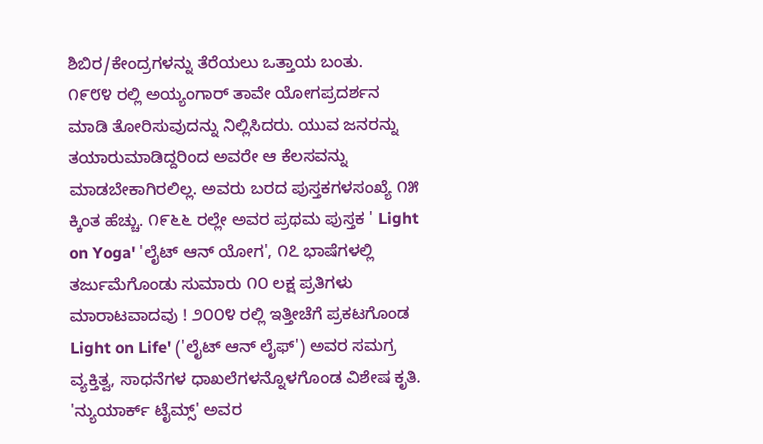ಶಿಬಿರ/ಕೇಂದ್ರಗಳನ್ನು ತೆರೆಯಲು ಒತ್ತಾಯ ಬಂತು.
೧೯೮೪ ರಲ್ಲಿ ಅಯ್ಯಂಗಾರ್ ತಾವೇ ಯೋಗಪ್ರದರ್ಶನ ಮಾಡಿ ತೋರಿಸುವುದನ್ನು ನಿಲ್ಲಿಸಿದರು. ಯುವ ಜನರನ್ನು ತಯಾರುಮಾಡಿದ್ದರಿಂದ ಅವರೇ ಆ ಕೆಲಸವನ್ನು ಮಾಡಬೇಕಾಗಿರಲಿಲ್ಲ. ಅವರು ಬರದ ಪುಸ್ತಕಗಳಸಂಖ್ಯೆ ೧೫ ಕ್ಕಿಂತ ಹೆಚ್ಚು. ೧೯೬೬ ರಲ್ಲೇ ಅವರ ಪ್ರಥಮ ಪುಸ್ತಕ ' Light on Yoga' 'ಲೈಟ್ ಆನ್ ಯೋಗ', ೧೭ ಭಾಷೆಗಳಲ್ಲಿ ತರ್ಜುಮೆಗೊಂಡು ಸುಮಾರು ೧೦ ಲಕ್ಷ ಪ್ರತಿಗಳು ಮಾರಾಟವಾದವು ! ೨೦೦೪ ರಲ್ಲಿ ಇತ್ತೀಚೆಗೆ ಪ್ರಕಟಗೊಂಡ Light on Life' ('ಲೈಟ್ ಆನ್ ಲೈಫ್') ಅವರ ಸಮಗ್ರ ವ್ಯಕ್ತಿತ್ವ, ಸಾಧನೆಗಳ ಧಾಖಲೆಗಳನ್ನೊಳಗೊಂಡ ವಿಶೇಷ ಕೃತಿ. 'ನ್ಯುಯಾರ್ಕ್ ಟೈಮ್ಸ್' ಅವರ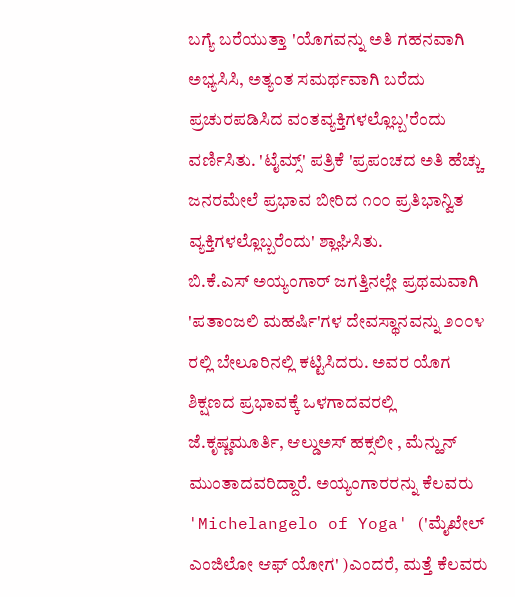ಬಗ್ಯೆ ಬರೆಯುತ್ತಾ 'ಯೊಗವನ್ನು ಅತಿ ಗಹನವಾಗಿ ಅಭ್ಯಸಿಸಿ, ಅತ್ಯಂತ ಸಮರ್ಥವಾಗಿ ಬರೆದು ಪ್ರಚುರಪಡಿಸಿದ ವಂತವ್ಯಕ್ತಿಗಳಲ್ಲೊಬ್ಬ'ರೆಂದು ವರ್ಣಿಸಿತು. 'ಟೈಮ್ಸ್' ಪತ್ರಿಕೆ 'ಪ್ರಪಂಚದ ಅತಿ ಹೆಚ್ಚು ಜನರಮೇಲೆ ಪ್ರಭಾವ ಬೀರಿದ ೧೦೦ ಪ್ರತಿಭಾನ್ವಿತ ವ್ಯಕ್ತಿಗಳಲ್ಲೊಬ್ಬರೆಂದು' ಶ್ಲಾಘಿಸಿತು.
ಬಿ.ಕೆ.ಎಸ್ ಅಯ್ಯಂಗಾರ್ ಜಗತ್ತಿನಲ್ಲೇ ಪ್ರಥಮವಾಗಿ 'ಪತಾಂಜಲಿ ಮಹರ್ಷಿ'ಗಳ ದೇವಸ್ಥಾನವನ್ನು ೨೦೦೪ ರಲ್ಲಿ ಬೇಲೂರಿನಲ್ಲಿ ಕಟ್ಟಿಸಿದರು. ಅವರ ಯೊಗ ಶಿಕ್ಷಣದ ಪ್ರಭಾವಕ್ಕೆ ಒಳಗಾದವರಲ್ಲಿ ಜೆ.ಕೃಷ್ಣಮೂರ್ತಿ, ಆಲ್ಡುಅಸ್ ಹಕ್ಸಲೀ , ಮೆನ್ಹುನ್ ಮುಂತಾದವರಿದ್ದಾರೆ. ಅಯ್ಯಂಗಾರರನ್ನು ಕೆಲವರು 'Michelangelo of Yoga' ('ಮೈಖೇಲ್ ಎಂಜಿಲೋ ಆಫ್ ಯೋಗ' )ಎಂದರೆ, ಮತ್ತೆ ಕೆಲವರು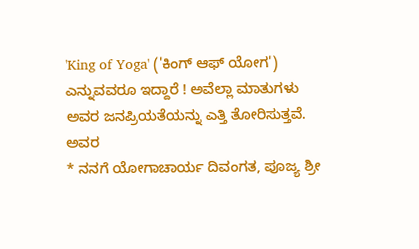'King of Yoga' ('ಕಿಂಗ್ ಆಫ್ ಯೋಗ') ಎನ್ನುವವರೂ ಇದ್ದಾರೆ ! ಅವೆಲ್ಲಾ ಮಾತುಗಳು ಅವರ ಜನಪ್ರಿಯತೆಯನ್ನು ಎತ್ತಿ ತೋರಿಸುತ್ತವೆ. ಅವರ
* ನನಗೆ ಯೋಗಾಚಾರ್ಯ ದಿವಂಗತ, ಪೂಜ್ಯ ಶ್ರೀ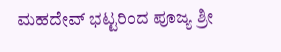ಮಹದೇವ್ ಭಟ್ಟರಿಂದ ಪೂಜ್ಯ ಶ್ರೀ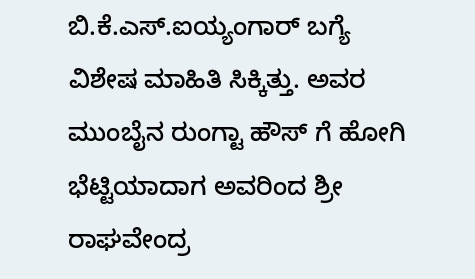ಬಿ.ಕೆ.ಎಸ್.ಐಯ್ಯಂಗಾರ್ ಬಗ್ಯೆ ವಿಶೇಷ ಮಾಹಿತಿ ಸಿಕ್ಕಿತ್ತು. ಅವರ ಮುಂಬೈನ ರುಂಗ್ಟಾ ಹೌಸ್ ಗೆ ಹೋಗಿ ಭೆಟ್ಟಿಯಾದಾಗ ಅವರಿಂದ ಶ್ರೀ ರಾಘವೇಂದ್ರ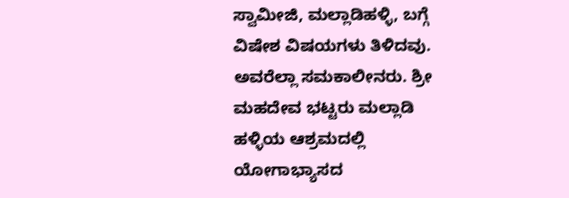ಸ್ವಾಮೀಜಿ, ಮಲ್ಲಾಡಿಹಳ್ಳಿ, ಬಗ್ಗೆ ವಿಷೇಶ ವಿಷಯಗಳು ತಿಳಿದವು. ಅವರೆಲ್ಲಾ ಸಮಕಾಲೀನರು. ಶ್ರೀ ಮಹದೇವ ಭಟ್ಟರು ಮಲ್ಲಾಡಿ ಹಳ್ಳಿಯ ಆಶ್ರಮದಲ್ಲಿ ಯೋಗಾಭ್ಯಾಸದ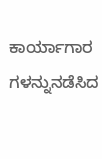ಕಾರ್ಯಾಗಾರ ಗಳನ್ನುನಡೆಸಿದ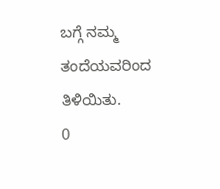ಬಗ್ಗೆ ನಮ್ಮ ತಂದೆಯವರಿಂದ ತಿಳಿಯಿತು.
0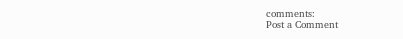comments:
Post a Comment